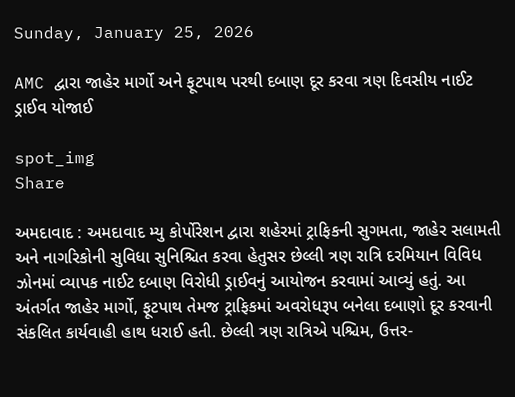Sunday, January 25, 2026

AMC દ્વારા જાહેર માર્ગો અને ફૂટપાથ પરથી દબાણ દૂર કરવા ત્રણ દિવસીય નાઈટ ડ્રાઈવ યોજાઈ

spot_img
Share

અમદાવાદ : અમદાવાદ મ્યુ કોર્પોરેશન દ્વારા શહેરમાં ટ્રાફિકની સુગમતા, જાહેર સલામતી અને નાગરિકોની સુવિધા સુનિશ્ચિત કરવા હેતુસર છેલ્લી ત્રણ રાત્રિ દરમિયાન વિવિધ ઝોનમાં વ્યાપક નાઈટ દબાણ વિરોધી ડ્રાઈવનું આયોજન કરવામાં આવ્યું હતું. આ અંતર્ગત જાહેર માર્ગો, ફૂટપાથ તેમજ ટ્રાફિકમાં અવરોધરૂપ બનેલા દબાણો દૂર કરવાની સંકલિત કાર્યવાહી હાથ ધરાઈ હતી. છેલ્લી ત્રણ રાત્રિએ પશ્ચિમ, ઉત્તર-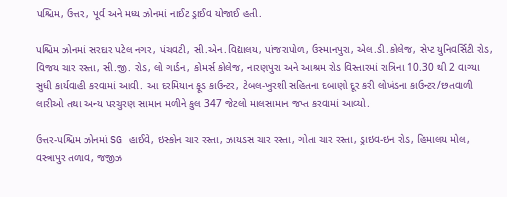પશ્ચિમ, ઉત્તર, પૂર્વ અને મધ્ય ઝોનમાં નાઈટ ડ્રાઈવ યોજાઈ હતી.

પશ્ચિમ ઝોનમાં સરદાર પટેલ નગર, પંચવટી, સી.એન.વિદ્યાલય, પાંજરાપોળ, ઉસ્માનપુરા, એલ.ડી.કોલેજ, સેપ્ટ યુનિવર્સિટી રોડ, વિજય ચાર રસ્તા, સી.જી. રોડ, લો ગાર્ડન, કોમર્સ કોલેજ, નારણપુરા અને આશ્રમ રોડ વિસ્તારમાં રાત્રિના 10.30 થી 2 વાગ્યા સુધી કાર્યવાહી કરવામાં આવી. આ દરમિયાન ફૂડ કાઉન્ટર, ટેબલ-ખુરશી સહિતના દબાણો દૂર કરી લોખંડના કાઉન્ટર/છતવાળી લારીઓ તથા અન્ય પરચુરણ સામાન મળીને કુલ 347 જેટલો માલસામાન જપ્ત કરવામાં આવ્યો.

ઉત્તર-પશ્ચિમ ઝોનમાં SG હાઈવે, ઇસ્કોન ચાર રસ્તા, ઝાયડસ ચાર રસ્તા, ગોતા ચાર રસ્તા, ડ્રાઇવ-ઇન રોડ, હિમાલય મોલ, વસ્ત્રાપુર તળાવ, જજીઝ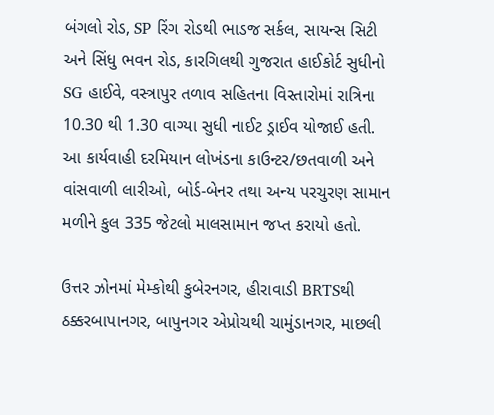બંગલો રોડ, SP રિંગ રોડથી ભાડજ સર્કલ, સાયન્સ સિટી અને સિંધુ ભવન રોડ, કારગિલથી ગુજરાત હાઈકોર્ટ સુધીનો SG હાઈવે, વસ્ત્રાપુર તળાવ સહિતના વિસ્તારોમાં રાત્રિના 10.30 થી 1.30 વાગ્યા સુધી નાઈટ ડ્રાઈવ યોજાઈ હતી. આ કાર્યવાહી દરમિયાન લોખંડના કાઉન્ટર/છતવાળી અને વાંસવાળી લારીઓ, બોર્ડ-બેનર તથા અન્ય પરચુરણ સામાન મળીને કુલ 335 જેટલો માલસામાન જપ્ત કરાયો હતો.

ઉત્તર ઝોનમાં મેમ્કોથી કુબેરનગર, હીરાવાડી BRTSથી ઠક્કરબાપાનગર, બાપુનગર એપ્રોચથી ચામુંડાનગર, માછલી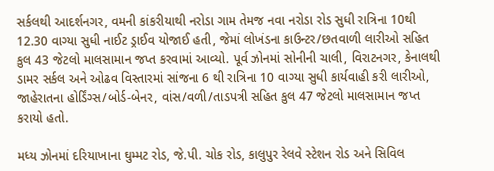સર્કલથી આદર્શનગર, વમની કાંકરીયાથી નરોડા ગામ તેમજ નવા નરોડા રોડ સુધી રાત્રિના 10થી 12.30 વાગ્યા સુધી નાઈટ ડ્રાઈવ યોજાઈ હતી, જેમાં લોખંડના કાઉન્ટર/છતવાળી લારીઓ સહિત કુલ 43 જેટલો માલસામાન જપ્ત કરવામાં આવ્યો. પૂર્વ ઝોનમાં સોનીની ચાલી, વિરાટનગર, કેનાલથી ડામર સર્કલ અને ઓઢવ વિસ્તારમાં સાંજના 6 થી રાત્રિના 10 વાગ્યા સુધી કાર્યવાહી કરી લારીઓ, જાહેરાતના હોર્ડિંગ્સ/બોર્ડ-બેનર, વાંસ/વળી/તાડપત્રી સહિત કુલ 47 જેટલો માલસામાન જપ્ત કરાયો હતો.

મધ્ય ઝોનમાં દરિયાખાના ઘુમ્મટ રોડ, જે.પી. ચોક રોડ, કાલુપુર રેલવે સ્ટેશન રોડ અને સિવિલ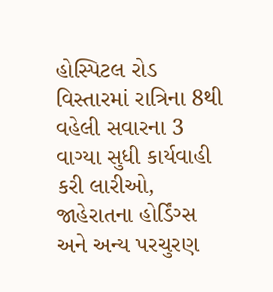હોસ્પિટલ રોડ વિસ્તારમાં રાત્રિના 8થી વહેલી સવારના 3 વાગ્યા સુધી કાર્યવાહી કરી લારીઓ, જાહેરાતના હોર્ડિંગ્સ અને અન્ય પરચુરણ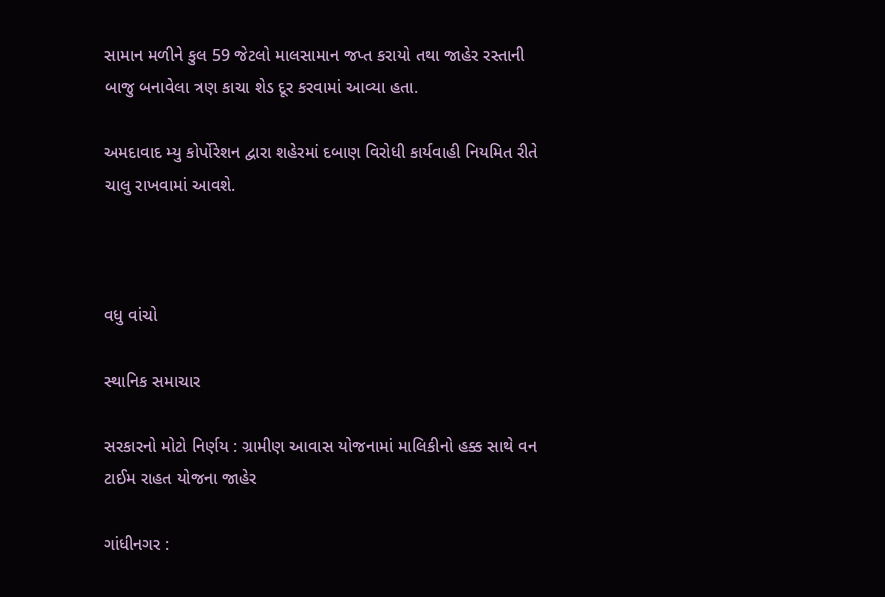સામાન મળીને કુલ 59 જેટલો માલસામાન જપ્ત કરાયો તથા જાહેર રસ્તાની બાજુ બનાવેલા ત્રણ કાચા શેડ દૂર કરવામાં આવ્યા હતા.

અમદાવાદ મ્યુ કોર્પોરેશન દ્વારા શહેરમાં દબાણ વિરોધી કાર્યવાહી નિયમિત રીતે ચાલુ રાખવામાં આવશે.



વધુ વાંચો

સ્થાનિક સમાચાર

સરકારનો મોટો નિર્ણય : ગ્રામીણ આવાસ યોજનામાં માલિકીનો હક્ક સાથે વન ટાઈમ રાહત યોજના જાહેર

ગાંધીનગર :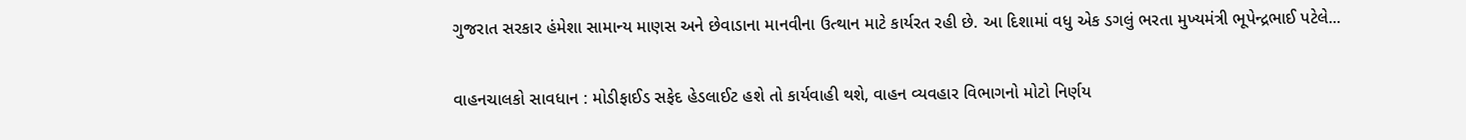ગુજરાત સરકાર હંમેશા સામાન્ય માણસ અને છેવાડાના માનવીના ઉત્થાન માટે કાર્યરત રહી છે. આ દિશામાં વધુ એક ડગલું ભરતા મુખ્યમંત્રી ભૂપેન્દ્રભાઈ પટેલે...

વાહનચાલકો સાવધાન : મોડીફાઈડ સફેદ હેડલાઈટ હશે તો કાર્યવાહી થશે, વાહન વ્યવહાર વિભાગનો મોટો નિર્ણય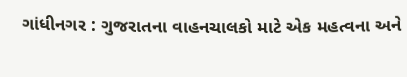ગાંધીનગર : ગુજરાતના વાહનચાલકો માટે એક મહત્વના અને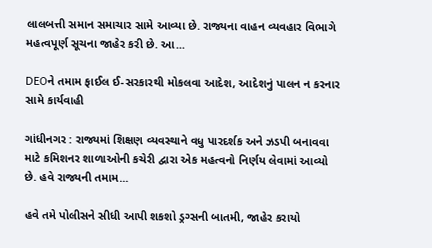લાલબત્તી સમાન સમાચાર સામે આવ્યા છે. રાજ્યના વાહન વ્યવહાર વિભાગે મહત્વપૂર્ણ સૂચના જાહેર કરી છે. આ...

DEOને તમામ ફાઈલ ઈ-સરકારથી મોકલવા આદેશ, આદેશનું પાલન ન કરનાર સામે કાર્યવાહી

ગાંધીનગર : રાજ્યમાં શિક્ષણ વ્યવસ્થાને વધુ પારદર્શક અને ઝડપી બનાવવા માટે કમિશનર શાળાઓની કચેરી દ્વારા એક મહત્વનો નિર્ણય લેવામાં આવ્યો છે. હવે રાજ્યની તમામ...

હવે તમે પોલીસને સીધી આપી શકશો ડ્રગ્સની બાતમી, જાહેર કરાયો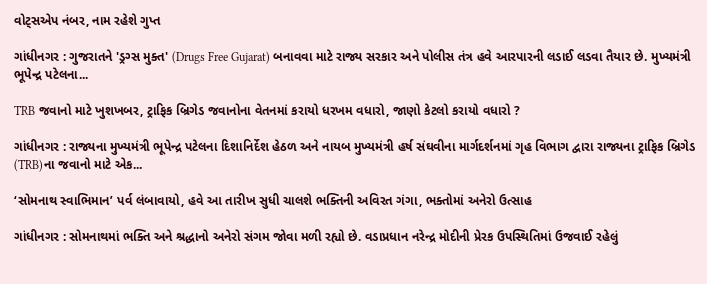વોટ્સએપ નંબર, નામ રહેશે ગુપ્ત

ગાંધીનગર : ગુજરાતને 'ડ્રગ્સ મુક્ત' (Drugs Free Gujarat) બનાવવા માટે રાજ્ય સરકાર અને પોલીસ તંત્ર હવે આરપારની લડાઈ લડવા તૈયાર છે. મુખ્યમંત્રી ભૂપેન્દ્ર પટેલના...

TRB જવાનો માટે ખુશખબર, ટ્રાફિક બ્રિગેડ જવાનોના વેતનમાં કરાયો ધરખમ વધારો, જાણો કેટલો કરાયો વધારો ?

ગાંધીનગર : રાજ્યના મુખ્યમંત્રી ભૂપેન્દ્ર પટેલના દિશાનિર્દેશ હેઠળ અને નાયબ મુખ્યમંત્રી હર્ષ સંઘવીના માર્ગદર્શનમાં ગૃહ વિભાગ દ્વારા રાજ્યના ટ્રાફિક બ્રિગેડ (TRB)ના જવાનો માટે એક...

‘સોમનાથ સ્વાભિમાન’ પર્વ લંબાવાયો, હવે આ તારીખ સુધી ચાલશે ભક્તિની અવિરત ગંગા, ભક્તોમાં અનેરો ઉત્સાહ

ગાંધીનગર : સોમનાથમાં ભક્તિ અને શ્રદ્ધાનો અનેરો સંગમ જોવા મળી રહ્યો છે. વડાપ્રધાન નરેન્દ્ર મોદીની પ્રેરક ઉપસ્થિતિમાં ઉજવાઈ રહેલું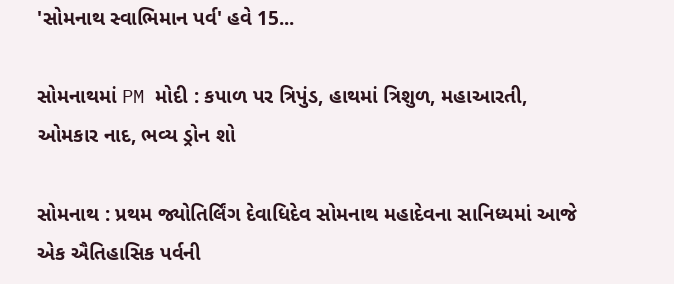'સોમનાથ સ્વાભિમાન પર્વ' હવે 15...

સોમનાથમાં PM મોદી : કપાળ પર ત્રિપુંડ, હાથમાં ત્રિશુળ, મહાઆરતી, ઓમકાર નાદ, ભવ્ય ડ્રોન શો

સોમનાથ : પ્રથમ જ્યોતિર્લિંગ દેવાધિદેવ સોમનાથ મહાદેવના સાનિધ્યમાં આજે એક ઐતિહાસિક પર્વની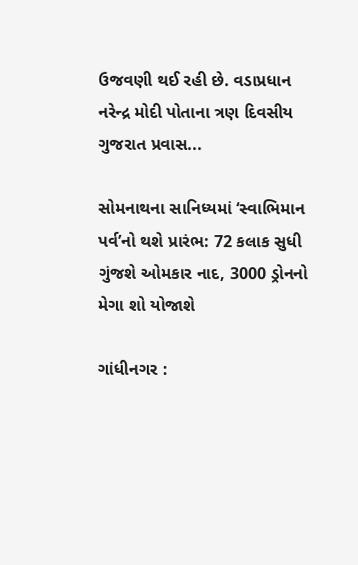ઉજવણી થઈ રહી છે. વડાપ્રધાન નરેન્દ્ર મોદી પોતાના ત્રણ દિવસીય ગુજરાત પ્રવાસ...

સોમનાથના સાનિધ્યમાં ‘સ્વાભિમાન પર્વ’નો થશે પ્રારંભ: 72 કલાક સુધી ગુંજશે ઓમકાર નાદ, 3000 ડ્રોનનો મેગા શો યોજાશે

ગાંધીનગર :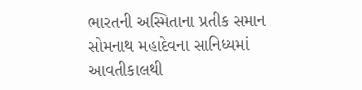ભારતની અસ્મિતાના પ્રતીક સમાન સોમનાથ મહાદેવના સાનિધ્યમાં આવતીકાલથી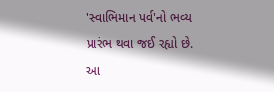'સ્વાભિમાન પર્વ'નો ભવ્ય પ્રારંભ થવા જઈ રહ્યો છે. આ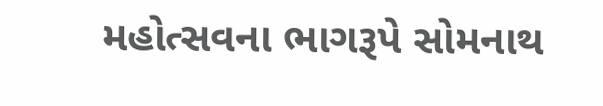મહોત્સવના ભાગરૂપે સોમનાથ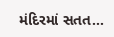મંદિરમાં સતત...